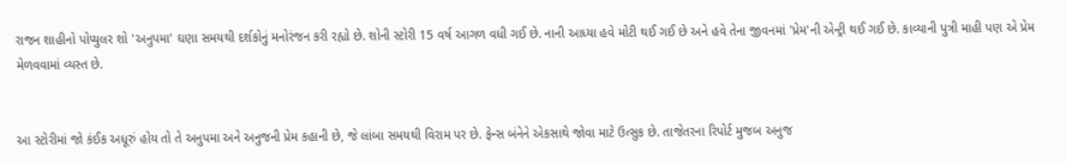રાજન શાહીનો પોપ્યુલર શો 'અનુપમા' ઘણા સમયથી દર્શકોનું મનોરંજન કરી રહ્યો છે. શોની સ્ટોરી 15 વર્ષ આગળ વધી ગઈ છે. નાની આધ્યા હવે મોટી થઈ ગઈ છે અને હવે તેના જીવનમાં 'પ્રેમ'ની એન્ટ્રી થઈ ગઈ છે. કાવ્યાની પુત્રી માહી પણ એ પ્રેમ મેળવવામાં વ્યસ્ત છે.


આ સ્ટોરીમાં જો કંઈક અધૂરું હોય તો તે અનુપમા અને અનુજની પ્રેમ કહાની છે, જે લાંબા સમયથી વિરામ પર છે. ફેન્સ બંનેને એકસાથે જોવા માટે ઉત્સુક છે. તાજેતરના રિપોર્ટ મુજબ અનુજ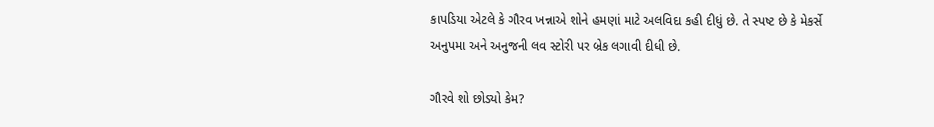કાપડિયા એટલે કે ગૌરવ ખન્નાએ શોને હમણાં માટે અલવિદા કહી દીધું છે. તે સ્પષ્ટ છે કે મેકર્સે અનુપમા અને અનુજની લવ સ્ટોરી પર બ્રેક લગાવી દીધી છે.

ગૌરવે શો છોડ્યો કેમ?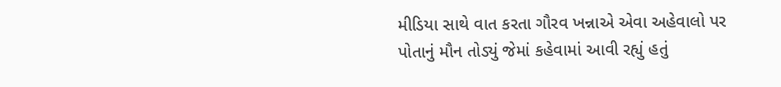મીડિયા સાથે વાત કરતા ગૌરવ ખન્નાએ એવા અહેવાલો પર પોતાનું મૌન તોડ્યું જેમાં કહેવામાં આવી રહ્યું હતું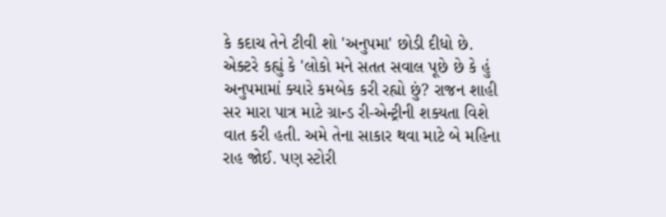કે કદાચ તેને ટીવી શો 'અનુપમા' છોડી દીધો છે. એક્ટરે કહ્યું કે 'લોકો મને સતત સવાલ પૂછે છે કે હું અનુપમામાં ક્યારે કમબેક કરી રહ્યો છું? રાજન શાહી સર મારા પાત્ર માટે ગ્રાન્ડ રી-એન્ટ્રીની શક્યતા વિશે વાત કરી હતી. અમે તેના સાકાર થવા માટે બે મહિના રાહ જોઈ. પણ સ્ટોરી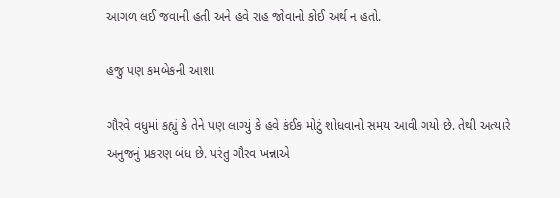આગળ લઈ જવાની હતી અને હવે રાહ જોવાનો કોઈ અર્થ ન હતો.

હજુ પણ કમબેકની આશા

ગૌરવે વધુમાં કહ્યું કે તેને પણ લાગ્યું કે હવે કંઈક મોટું શોધવાનો સમય આવી ગયો છે. તેથી અત્યારે અનુજનું પ્રકરણ બંધ છે. પરંતુ ગૌરવ ખન્નાએ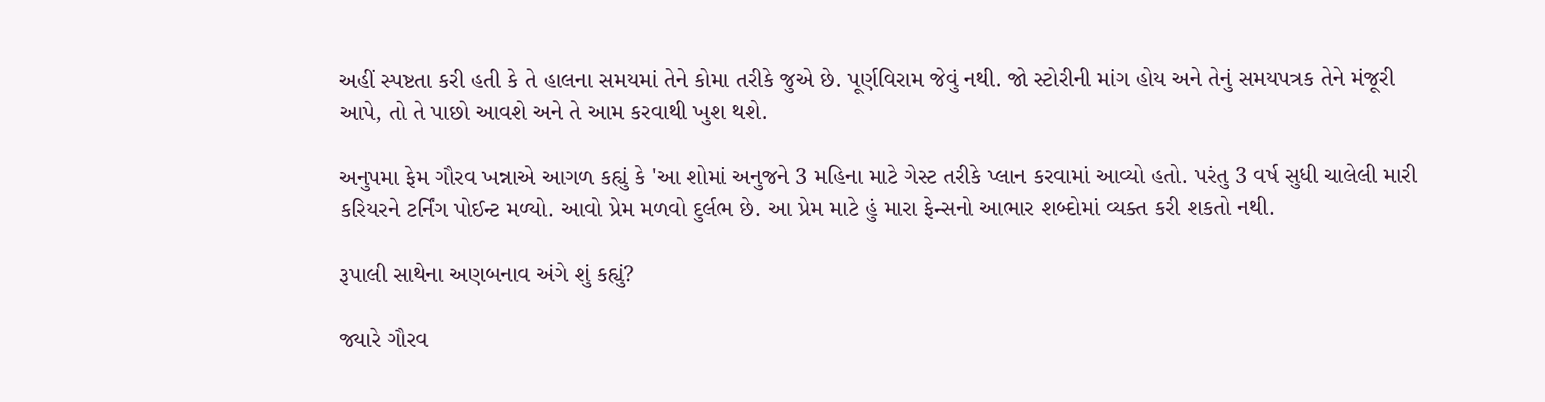અહીં સ્પષ્ટતા કરી હતી કે તે હાલના સમયમાં તેને કોમા તરીકે જુએ છે. પૂર્ણવિરામ જેવું નથી. જો સ્ટોરીની માંગ હોય અને તેનું સમયપત્રક તેને મંજૂરી આપે, તો તે પાછો આવશે અને તે આમ કરવાથી ખુશ થશે.

અનુપમા ફેમ ગૌરવ ખન્નાએ આગળ કહ્યું કે 'આ શોમાં અનુજને 3 મહિના માટે ગેસ્ટ તરીકે પ્લાન કરવામાં આવ્યો હતો. પરંતુ 3 વર્ષ સુધી ચાલેલી મારી કરિયરને ટર્નિંગ પોઈન્ટ મળ્યો. આવો પ્રેમ મળવો દુર્લભ છે. આ પ્રેમ માટે હું મારા ફેન્સનો આભાર શબ્દોમાં વ્યક્ત કરી શકતો નથી.

રૂપાલી સાથેના અણબનાવ અંગે શું કહ્યું?

જ્યારે ગૌરવ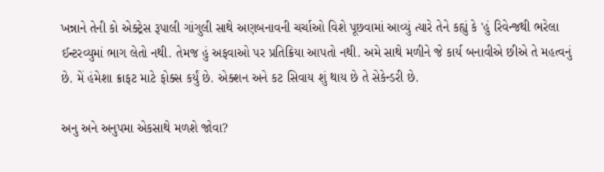ખન્નાને તેની કો એક્ટ્રેસ રૂપાલી ગાંગુલી સાથે અણબનાવની ચર્ચાઓ વિશે પૂછવામાં આવ્યું ત્યારે તેને કહ્યું કે 'હું રિવેન્જથી ભરેલા ઈન્ટરવ્યુમાં ભાગ લેતો નથી. તેમજ હું અફવાઓ પર પ્રતિક્રિયા આપતો નથી. અમે સાથે મળીને જે કાર્ય બનાવીએ છીએ તે મહત્વનું છે. મેં હંમેશા ક્રાફટ માટે ફોક્સ કર્યું છે. એક્શન અને કટ સિવાય શું થાય છે તે સેકેન્ડરી છે.

અનુ અને અનુપમા એકસાથે મળશે જોવા?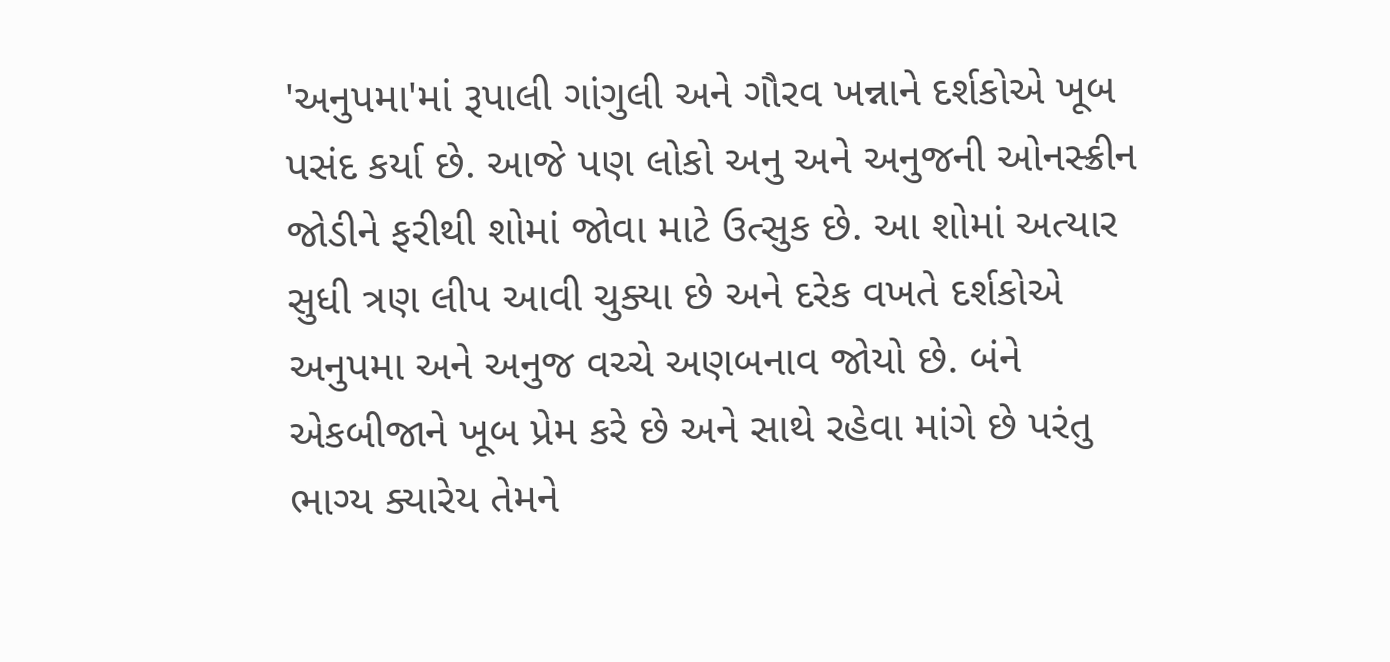'અનુપમા'માં રૂપાલી ગાંગુલી અને ગૌરવ ખન્નાને દર્શકોએ ખૂબ પસંદ કર્યા છે. આજે પણ લોકો અનુ અને અનુજની ઓનસ્ક્રીન જોડીને ફરીથી શોમાં જોવા માટે ઉત્સુક છે. આ શોમાં અત્યાર સુધી ત્રણ લીપ આવી ચુક્યા છે અને દરેક વખતે દર્શકોએ અનુપમા અને અનુજ વચ્ચે અણબનાવ જોયો છે. બંને એકબીજાને ખૂબ પ્રેમ કરે છે અને સાથે રહેવા માંગે છે પરંતુ ભાગ્ય ક્યારેય તેમને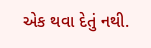એક થવા દેતું નથી.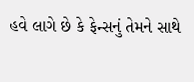હવે લાગે છે કે ફેન્સનું તેમને સાથે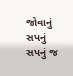જોવાનું સપનું સપનું જ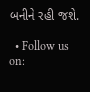બનીને રહી જશે.

  • Follow us on: